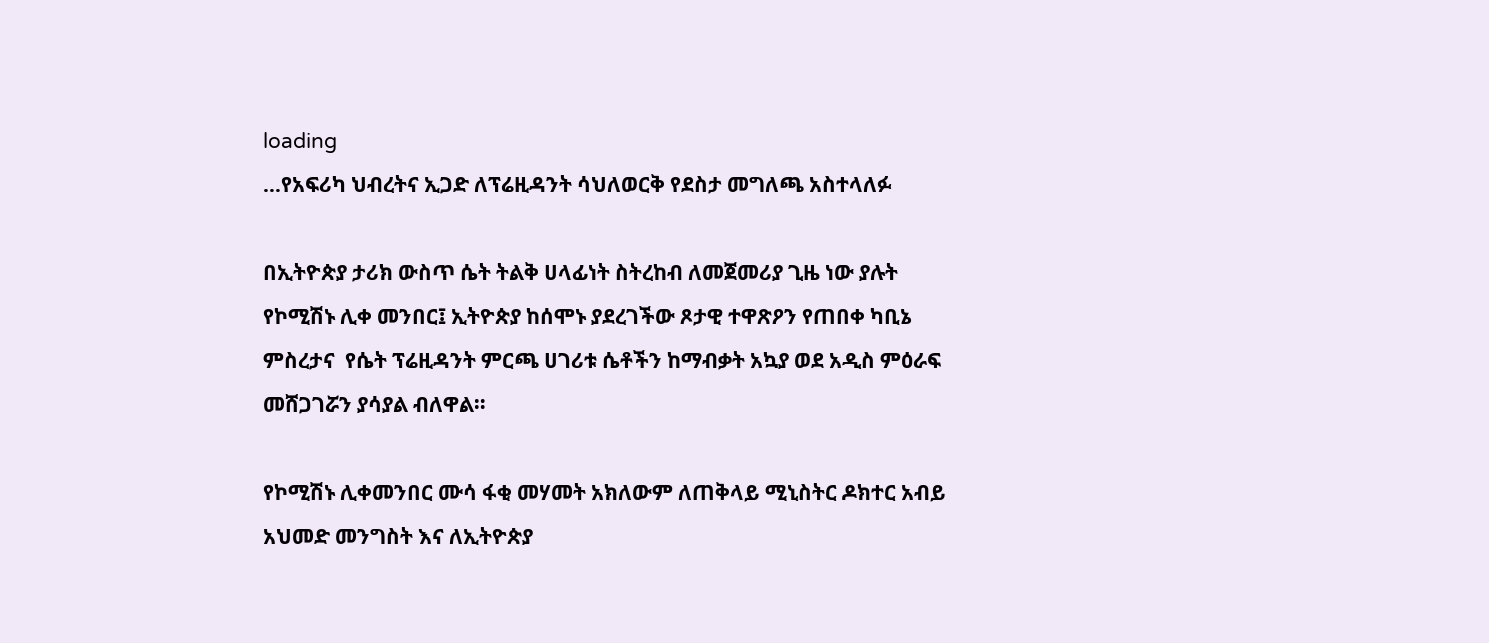loading
…የአፍሪካ ህብረትና ኢጋድ ለፕሬዚዳንት ሳህለወርቅ የደስታ መግለጫ አስተላለፉ

በኢትዮጵያ ታሪክ ውስጥ ሴት ትልቅ ሀላፊነት ስትረከብ ለመጀመሪያ ጊዜ ነው ያሉት የኮሚሽኑ ሊቀ መንበር፤ ኢትዮጵያ ከሰሞኑ ያደረገችው ጾታዊ ተዋጽዖን የጠበቀ ካቢኔ ምስረታና  የሴት ፕሬዚዳንት ምርጫ ሀገሪቱ ሴቶችን ከማብቃት አኳያ ወደ አዲስ ምዕራፍ መሸጋገሯን ያሳያል ብለዋል።

የኮሚሽኑ ሊቀመንበር ሙሳ ፋቂ መሃመት አክለውም ለጠቅላይ ሚኒስትር ዶክተር አብይ አህመድ መንግስት እና ለኢትዮጵያ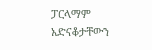ፓርላማም አድናቆታቸውን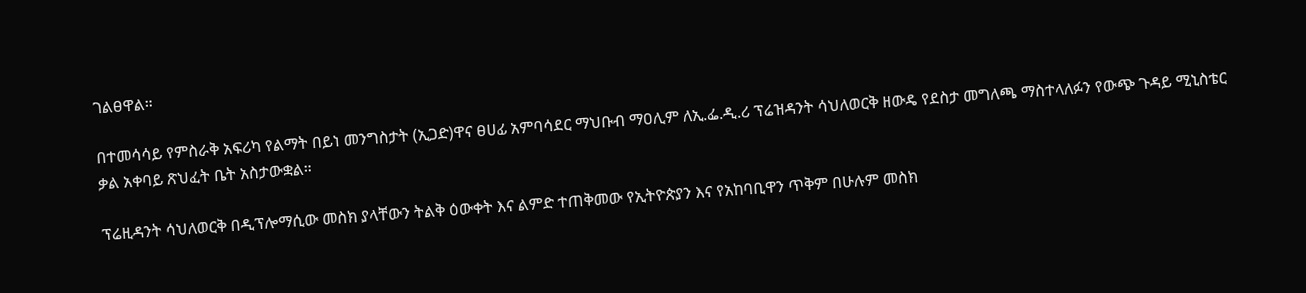ገልፀዋል።

በተመሳሳይ የምስራቅ አፍሪካ የልማት በይነ መንግስታት (ኢጋድ)ዋና ፀሀፊ አምባሳደር ማህቡብ ማዐሊም ለኢ.ፌ.ዲ.ሪ ፕሬዝዳንት ሳህለወርቅ ዘውዴ የደስታ መግለጫ ማስተላለፉን የውጭ ጉዳይ ሚኒስቴር ቃል አቀባይ ጽህፈት ቤት አስታውቋል።

ፕሬዚዳንት ሳህለወርቅ በዲፕሎማሲው መስክ ያላቸውን ትልቅ ዕውቀት እና ልምድ ተጠቅመው የኢትዮጵያን እና የአከባቢዋን ጥቅም በሁሉም መስክ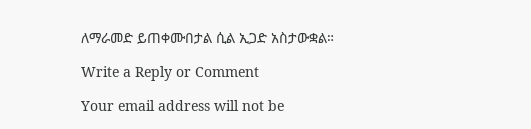ለማራመድ ይጠቀሙበታል ሲል ኢጋድ አስታውቋል።

Write a Reply or Comment

Your email address will not be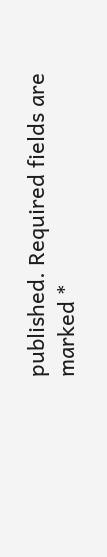published. Required fields are marked *